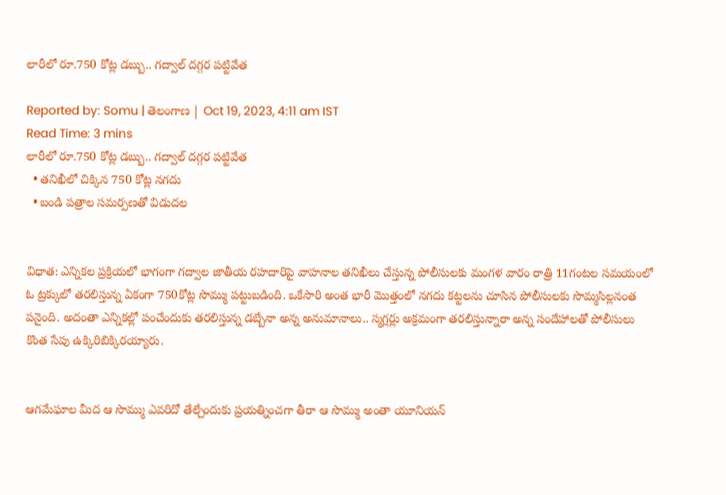లారీలో రూ.750 కోట్ల డబ్బు.. గద్వాల్ దగ్గర పట్టివేత

Reported by: Somu | తెలంగాణ‌ | Oct 19, 2023, 4:11 am IST
Read Time: 3 mins
లారీలో రూ.750 కోట్ల డబ్బు.. గద్వాల్ దగ్గర పట్టివేత
  • తనిఖీలో చిక్కిన 750 కోట్ల నగదు
  • బండి పత్రాల సమర్పణతో విడుదల


విధాత: ఎన్నికల ప్రక్రియలో భాగంగా గద్వాల జాతీయ రహదారిపై వాహనాల తనిఖీలు చేస్తున్న పోలీసులకు మంగళ వారం రాత్రి 11గంటల సమయంలో ఓ ట్రక్కులో తరలిస్తున్న ఏకంగా 750కోట్ల సొమ్ము పట్టుబడింది. ఒకేసారి అంత భారీ మొత్తంలో నగదు కట్టలను చూసిన పోలీసులకు సొమ్మసిల్లనంత పనైంది. అదంతా ఎన్నికల్లో పంచేందుకు తరలిస్తున్న డబ్బేనా అన్న అనుమానాలు.. స్మగ్లర్లు అక్రమంగా తరలిస్తున్నారా అన్న సందేహాలతో పోలీసులు కొంత సేపు ఉక్కిరిబిక్కిరయ్యారు.


ఆగమేఘాల మీద ఆ సొమ్ము ఎవరిదో తేల్చేందుకు ప్రయత్నించగా తీరా ఆ సొమ్ము అంతా యూనియన్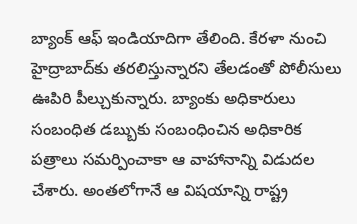బ్యాంక్ ఆఫ్ ఇండియాదిగా తేలింది. కేరళా నుంచి హైద్రాబాద్‌కు తరలిస్తున్నారని తేలడంతో పోలీసులు ఊపిరి పీల్చుకున్నారు. బ్యాంకు అధికారులు సంబంధిత డబ్బుకు సంబంధించిన అధికారిక పత్రాలు సమర్పించాకా ఆ వాహానాన్ని విడుదల చేశారు. అంతలోగానే ఆ విషయాన్ని రాష్ట్ర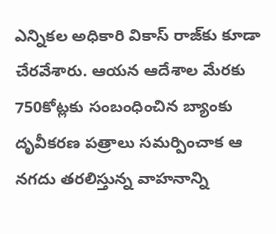ఎన్నికల అధికారి వికాస్ రాజ్‌కు కూడా చేరవేశారు. ఆయన ఆదేశాల మేరకు 750కోట్లకు సంబంధించిన బ్యాంకు దృవీకరణ పత్రాలు సమర్పించాక ఆ నగదు తరలిస్తున్న వాహనాన్ని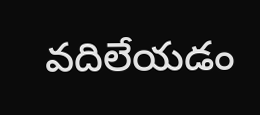వదిలేయడం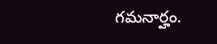గమనార్హం.